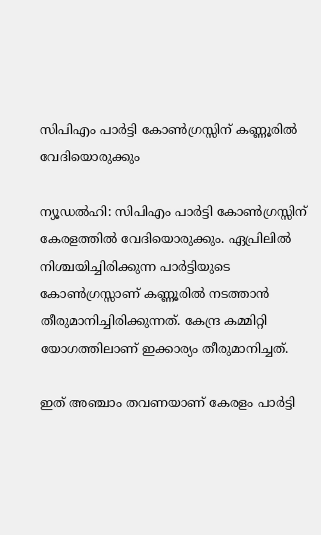സിപിഎം പാര്‍ട്ടി കോണ്‍ഗ്രസ്സിന് കണ്ണൂരില്‍ വേദിയൊരുക്കും

ന്യൂഡല്‍ഹി: സിപിഎം പാര്‍ട്ടി കോണ്‍ഗ്രസ്സിന് കേരളത്തില്‍ വേദിയൊരുക്കും. ഏപ്രിലില്‍ നിശ്ചയിച്ചിരിക്കുന്ന പാര്‍ട്ടിയുടെ കോണ്‍ഗ്രസ്സാണ് കണ്ണൂരില്‍ നടത്താന്‍ തീരുമാനിച്ചിരിക്കുന്നത്. കേന്ദ്ര കമ്മിറ്റി യോഗത്തിലാണ് ഇക്കാര്യം തീരുമാനിച്ചത്.

ഇത് അഞ്ചാം തവണയാണ് കേരളം പാര്‍ട്ടി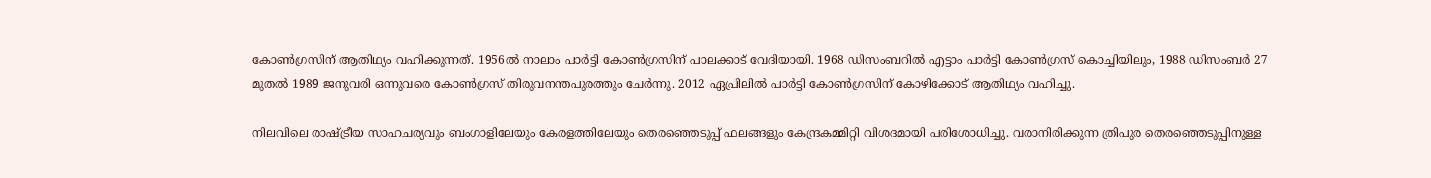കോണ്‍ഗ്രസിന് ആതിഥ്യം വഹിക്കുന്നത്. 1956ല്‍ നാലാം പാര്‍ട്ടി കോണ്‍ഗ്രസിന് പാലക്കാട് വേദിയായി. 1968 ഡിസംബറില്‍ എട്ടാം പാര്‍ട്ടി കോണ്‍ഗ്രസ് കൊച്ചിയിലും, 1988 ഡിസംബര്‍ 27 മുതല്‍ 1989 ജനുവരി ഒന്നുവരെ കോണ്‍ഗ്രസ് തിരുവനന്തപുരത്തും ചേര്‍ന്നു. 2012 ഏപ്രിലില്‍ പാര്‍ട്ടി കോണ്‍ഗ്രസിന് കോഴിക്കോട് ആതിഥ്യം വഹിച്ചു.

നിലവിലെ രാഷ്ട്രീയ സാഹചര്യവും ബംഗാളിലേയും കേരളത്തിലേയും തെരഞ്ഞെടുപ്പ് ഫലങ്ങളും കേന്ദ്രകമ്മിറ്റി വിശദമായി പരിശോധിച്ചു. വരാനിരിക്കുന്ന ത്രിപുര തെരഞ്ഞെടുപ്പിനുള്ള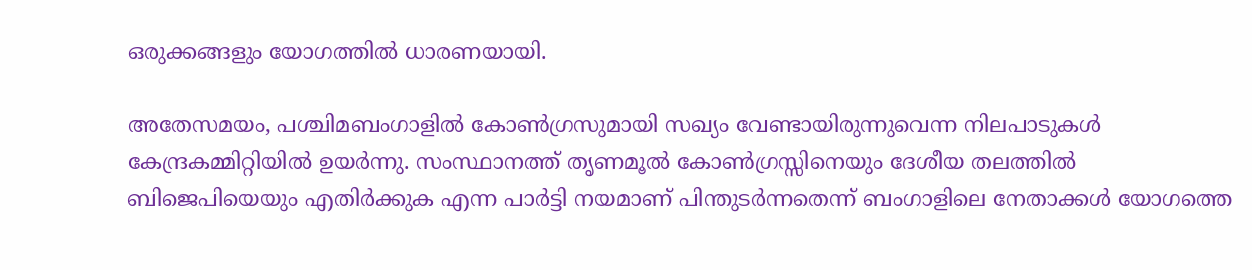ഒരുക്കങ്ങളും യോഗത്തില്‍ ധാരണയായി.

അതേസമയം, പശ്ചിമബംഗാളില്‍ കോണ്‍ഗ്രസുമായി സഖ്യം വേണ്ടായിരുന്നുവെന്ന നിലപാടുകള്‍ കേന്ദ്രകമ്മിറ്റിയില്‍ ഉയര്‍ന്നു. സംസ്ഥാനത്ത് തൃണമൂല്‍ കോണ്‍ഗ്രസ്സിനെയും ദേശീയ തലത്തില്‍ ബിജെപിയെയും എതിര്‍ക്കുക എന്ന പാര്‍ട്ടി നയമാണ് പിന്തുടര്‍ന്നതെന്ന് ബംഗാളിലെ നേതാക്കള്‍ യോഗത്തെ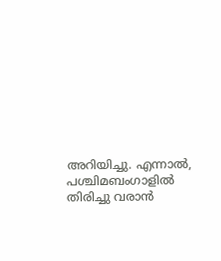അറിയിച്ചു. എന്നാല്‍, പശ്ചിമബംഗാളില്‍ തിരിച്ചു വരാന്‍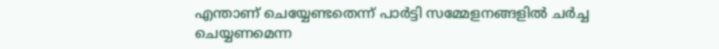എന്താണ് ചെയ്യേണ്ടതെന്ന് പാര്‍ട്ടി സമ്മേളനങ്ങളില്‍ ചര്‍ച്ച ചെയ്യണമെന്ന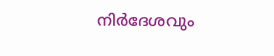നിര്‍ദേശവും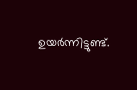ഉയര്‍ന്നിട്ടുണ്ട്.